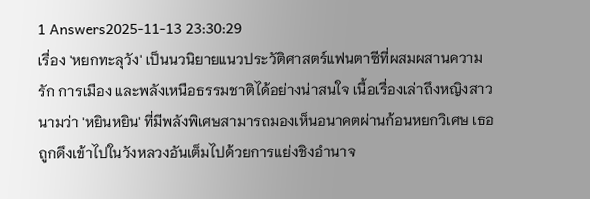1 Answers2025-11-13 23:30:29
เรื่อง 'หยกทะลุวัง' เป็นนวนิยายแนวประวัติศาสตร์แฟนตาซีที่ผสมผสานความรัก การเมือง และพลังเหนือธรรมชาติได้อย่างน่าสนใจ เนื้อเรื่องเล่าถึงหญิงสาวนามว่า 'หยินหยิน' ที่มีพลังพิเศษสามารถมองเห็นอนาคตผ่านก้อนหยกวิเศษ เธอถูกดึงเข้าไปในวังหลวงอันเต็มไปด้วยการแย่งชิงอำนาจ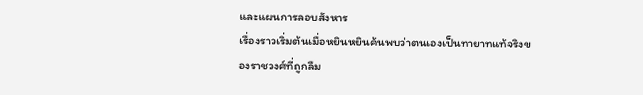และแผนการลอบสังหาร
เรื่องราวเริ่มต้นเมื่อหยินหยินค้นพบว่าตนเองเป็นทายาทแท้จริงของราชวงศ์ที่ถูกลืม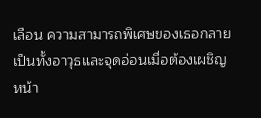เลือน ความสามารถพิเศษของเธอกลายเป็นทั้งอาวุธและจุดอ่อนเมื่อต้องเผชิญหน้า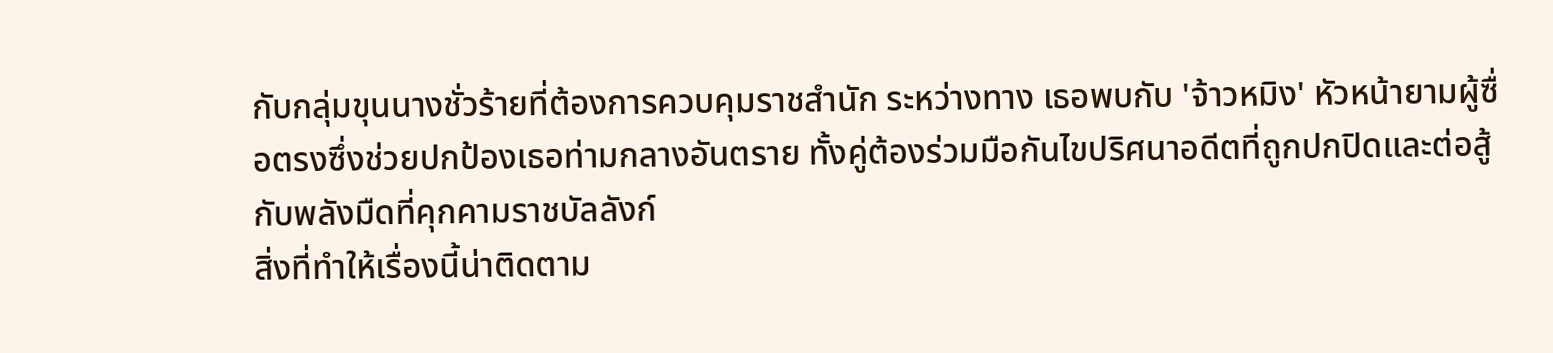กับกลุ่มขุนนางชั่วร้ายที่ต้องการควบคุมราชสำนัก ระหว่างทาง เธอพบกับ 'จ้าวหมิง' หัวหน้ายามผู้ซื่อตรงซึ่งช่วยปกป้องเธอท่ามกลางอันตราย ทั้งคู่ต้องร่วมมือกันไขปริศนาอดีตที่ถูกปกปิดและต่อสู้กับพลังมืดที่คุกคามราชบัลลังก์
สิ่งที่ทำให้เรื่องนี้น่าติดตาม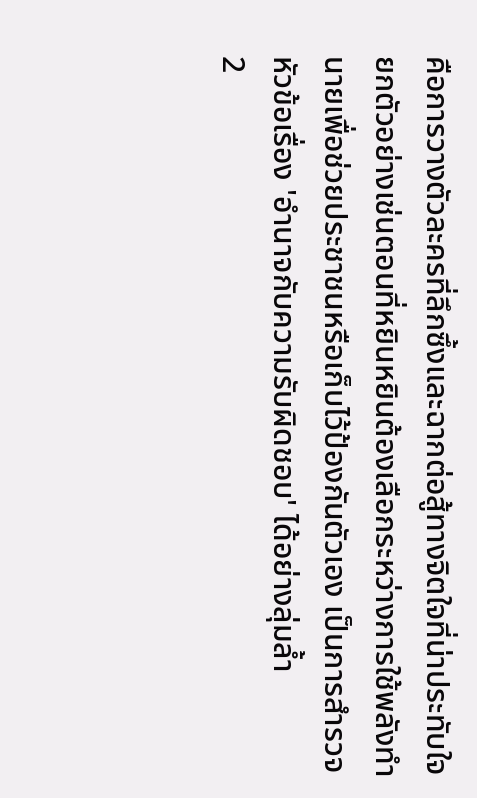คือการวางตัวละครที่ลึกซึ้งและฉากต่อสู้ทางจิตใจที่น่าประทับใจ ยกตัวอย่างเช่นตอนที่หยินหยินต้องเลือกระหว่างการใช้พลังทำนายเพื่อช่วยประชาชนหรือเก็บไว้ป้องกันตัวเอง เป็นการสำรวจหัวข้อเรื่อง 'อำนาจกับความรับผิดชอบ' ได้อย่างลุ่มล้ำ
2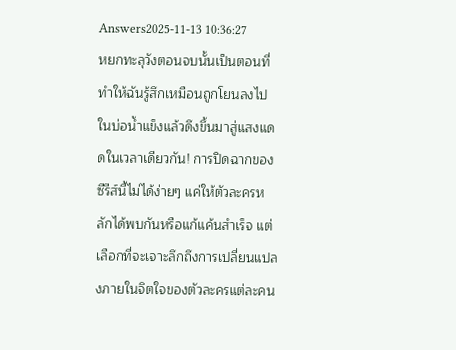Answers2025-11-13 10:36:27
หยกทะลุวังตอนจบนั้นเป็นตอนที่ทำให้ฉันรู้สึกเหมือนถูกโยนลงไปในบ่อน้ำแข็งแล้วดึงขึ้นมาสู่แสงแดดในเวลาเดียวกัน! การปิดฉากของซีรีส์นี้ไม่ได้ง่ายๆ แค่ให้ตัวละครหลักได้พบกันหรือแก้แค้นสำเร็จ แต่เลือกที่จะเจาะลึกถึงการเปลี่ยนแปลงภายในจิตใจของตัวละครแต่ละคน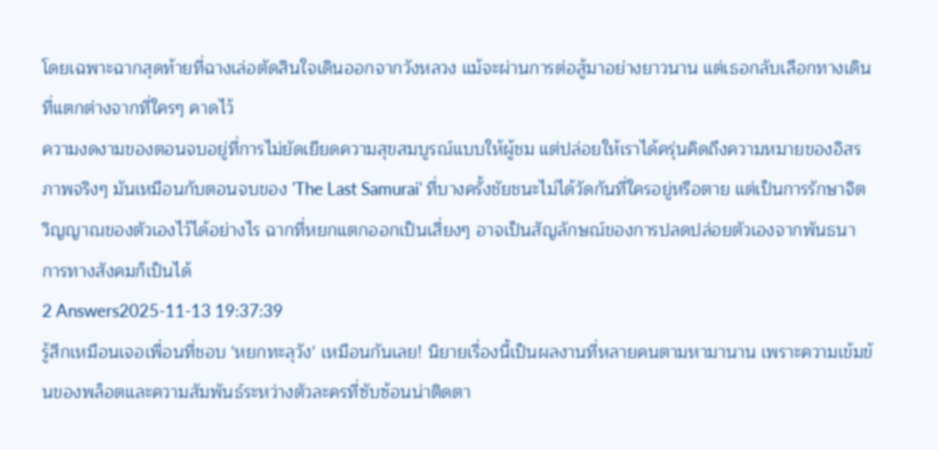โดยเฉพาะฉากสุดท้ายที่ฉางเล่อตัดสินใจเดินออกจากวังหลวง แม้จะผ่านการต่อสู้มาอย่างยาวนาน แต่เธอกลับเลือกทางเดินที่แตกต่างจากที่ใครๆ คาดไว้
ความงดงามของตอนจบอยู่ที่การไม่ยัดเยียดความสุขสมบูรณ์แบบให้ผู้ชม แต่ปล่อยให้เราได้ครุ่นคิดถึงความหมายของอิสรภาพจริงๆ มันเหมือนกับตอนจบของ 'The Last Samurai' ที่บางครั้งชัยชนะไม่ได้วัดกันที่ใครอยู่หรือตาย แต่เป็นการรักษาจิตวิญญาณของตัวเองไว้ได้อย่างไร ฉากที่หยกแตกออกเป็นเสี่ยงๆ อาจเป็นสัญลักษณ์ของการปลดปล่อยตัวเองจากพันธนาการทางสังคมก็เป็นได้
2 Answers2025-11-13 19:37:39
รู้สึกเหมือนเจอเพื่อนที่ชอบ 'หยกทะลุวัง' เหมือนกันเลย! นิยายเรื่องนี้เป็นผลงานที่หลายคนตามหามานาน เพราะความเข้มข้นของพล็อตและความสัมพันธ์ระหว่างตัวละครที่ซับซ้อนน่าติดตา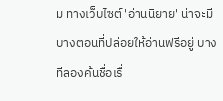ม ทางเว็บไซต์ 'อ่านนิยาย' น่าจะมีบางตอนที่ปล่อยให้อ่านฟรีอยู่ บางทีลองค้นชื่อเรื่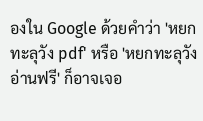องใน Google ด้วยคำว่า 'หยกทะลุวัง pdf' หรือ 'หยกทะลุวัง อ่านฟรี' ก็อาจเจอ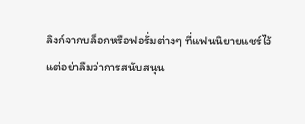ลิงก์จากบล็อกหรือฟอรั่มต่างๆ ที่แฟนนิยายแชร์ไว้
แต่อย่าลืมว่าการสนับสนุน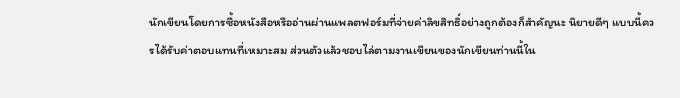นักเขียนโดยการซื้อหนังสือหรืออ่านผ่านแพลตฟอร์มที่จ่ายค่าลิขสิทธิ์อย่างถูกต้องก็สำคัญนะ นิยายดีๆ แบบนี้ควรได้รับค่าตอบแทนที่เหมาะสม ส่วนตัวแล้วชอบไล่ตามงานเขียนของนักเขียนท่านนี้ใน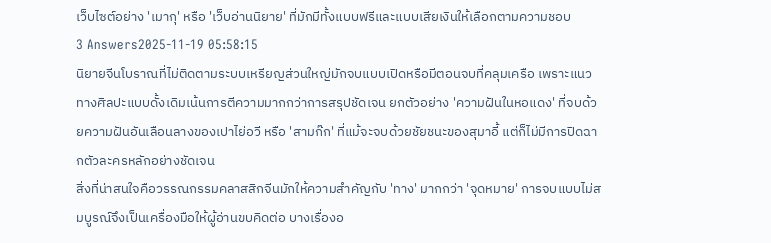เว็บไซต์อย่าง 'เมากุ' หรือ 'เว็บอ่านนิยาย' ที่มักมีทั้งแบบฟรีและแบบเสียเงินให้เลือกตามความชอบ
3 Answers2025-11-19 05:58:15
นิยายจีนโบราณที่ไม่ติดตามระบบเหรียญส่วนใหญ่มักจบแบบเปิดหรือมีตอนจบที่คลุมเครือ เพราะแนวทางศิลปะแบบดั้งเดิมเน้นการตีความมากกว่าการสรุปชัดเจน ยกตัวอย่าง 'ความฝันในหอแดง' ที่จบด้วยความฝันอันเลือนลางของเปาไย่อวี หรือ 'สามก๊ก' ที่แม้จะจบด้วยชัยชนะของสุมาอี้ แต่ก็ไม่มีการปิดฉากตัวละครหลักอย่างชัดเจน
สิ่งที่น่าสนใจคือวรรณกรรมคลาสสิกจีนมักให้ความสำคัญกับ 'ทาง' มากกว่า 'จุดหมาย' การจบแบบไม่สมบูรณ์จึงเป็นเครื่องมือให้ผู้อ่านขบคิดต่อ บางเรื่องอ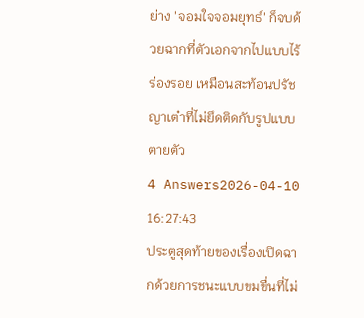ย่าง 'จอมใจจอมยุทธ์' ก็จบด้วยฉากที่ตัวเอกจากไปแบบไร้ร่องรอย เหมือนสะท้อนปรัชญาเต๋าที่ไม่ยึดติดกับรูปแบบตายตัว
4 Answers2026-04-10 16:27:43
ประตูสุดท้ายของเรื่องเปิดฉากด้วยการชนะแบบขมขื่นที่ไม่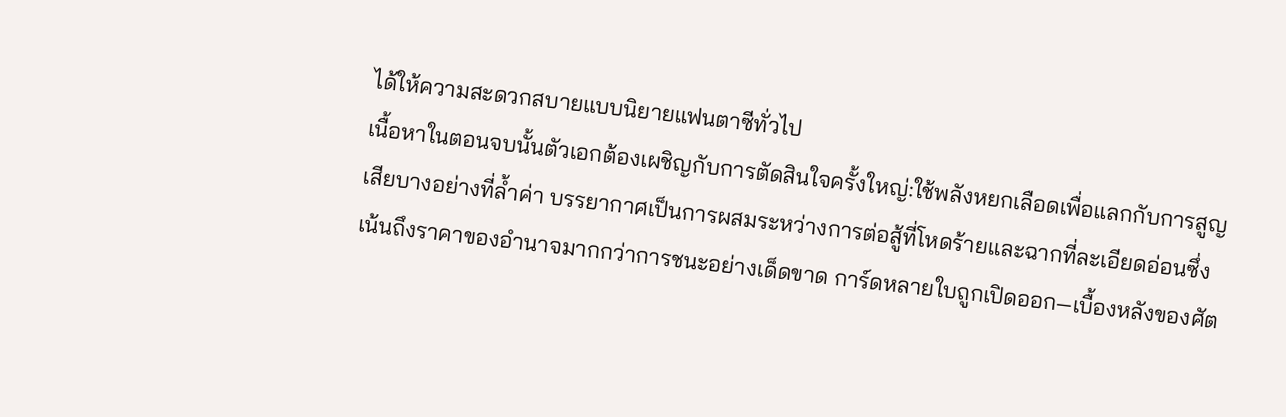ได้ให้ความสะดวกสบายแบบนิยายแฟนตาซีทั่วไป
เนื้อหาในตอนจบนั้นตัวเอกต้องเผชิญกับการตัดสินใจครั้งใหญ่:ใช้พลังหยกเลือดเพื่อแลกกับการสูญเสียบางอย่างที่ล้ำค่า บรรยากาศเป็นการผสมระหว่างการต่อสู้ที่โหดร้ายและฉากที่ละเอียดอ่อนซึ่งเน้นถึงราคาของอำนาจมากกว่าการชนะอย่างเด็ดขาด การ์ดหลายใบถูกเปิดออก—เบื้องหลังของศัต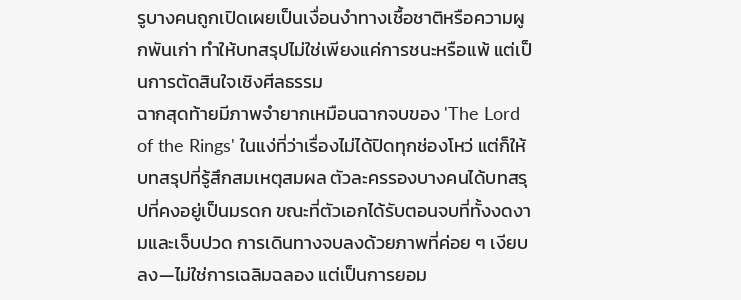รูบางคนถูกเปิดเผยเป็นเงื่อนงำทางเชื้อชาติหรือความผูกพันเก่า ทำให้บทสรุปไม่ใช่เพียงแค่การชนะหรือแพ้ แต่เป็นการตัดสินใจเชิงศีลธรรม
ฉากสุดท้ายมีภาพจำยากเหมือนฉากจบของ 'The Lord of the Rings' ในแง่ที่ว่าเรื่องไม่ได้ปิดทุกช่องโหว่ แต่ก็ให้บทสรุปที่รู้สึกสมเหตุสมผล ตัวละครรองบางคนได้บทสรุปที่คงอยู่เป็นมรดก ขณะที่ตัวเอกได้รับตอนจบที่ทั้งงดงามและเจ็บปวด การเดินทางจบลงด้วยภาพที่ค่อย ๆ เงียบลง—ไม่ใช่การเฉลิมฉลอง แต่เป็นการยอม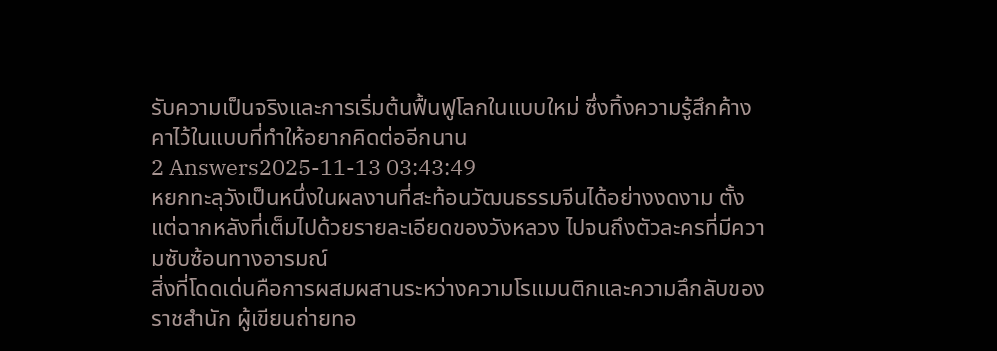รับความเป็นจริงและการเริ่มต้นฟื้นฟูโลกในแบบใหม่ ซึ่งทิ้งความรู้สึกค้างคาไว้ในแบบที่ทำให้อยากคิดต่ออีกนาน
2 Answers2025-11-13 03:43:49
หยกทะลุวังเป็นหนึ่งในผลงานที่สะท้อนวัฒนธรรมจีนได้อย่างงดงาม ตั้งแต่ฉากหลังที่เต็มไปด้วยรายละเอียดของวังหลวง ไปจนถึงตัวละครที่มีความซับซ้อนทางอารมณ์
สิ่งที่โดดเด่นคือการผสมผสานระหว่างความโรแมนติกและความลึกลับของราชสำนัก ผู้เขียนถ่ายทอ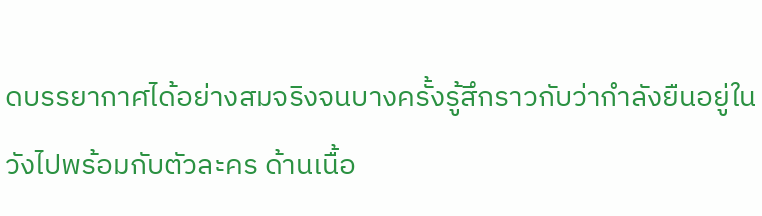ดบรรยากาศได้อย่างสมจริงจนบางครั้งรู้สึกราวกับว่ากำลังยืนอยู่ในวังไปพร้อมกับตัวละคร ด้านเนื้อ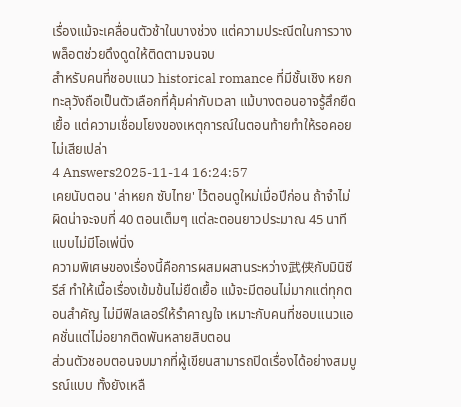เรื่องแม้จะเคลื่อนตัวช้าในบางช่วง แต่ความประณีตในการวางพล็อตช่วยดึงดูดให้ติดตามจนจบ
สำหรับคนที่ชอบแนว historical romance ที่มีชั้นเชิง หยกทะลุวังถือเป็นตัวเลือกที่คุ้มค่ากับเวลา แม้บางตอนอาจรู้สึกยืดเยื้อ แต่ความเชื่อมโยงของเหตุการณ์ในตอนท้ายทำให้รอคอยไม่เสียเปล่า
4 Answers2025-11-14 16:24:57
เคยนับตอน 'ล่าหยก ซับไทย' ไว้ตอนดูใหม่เมื่อปีก่อน ถ้าจำไม่ผิดน่าจะจบที่ 40 ตอนเต็มๆ แต่ละตอนยาวประมาณ 45 นาทีแบบไม่มีโอเพ่นิ่ง
ความพิเศษของเรื่องนี้คือการผสมผสานระหว่าง武侠กับมินิซีรีส์ ทำให้เนื้อเรื่องเข้มข้นไม่ยืดเยื้อ แม้จะมีตอนไม่มากแต่ทุกตอนสำคัญ ไม่มีฟิลเลอร์ให้รำคาญใจ เหมาะกับคนที่ชอบแนวแอคชั่นแต่ไม่อยากติดพันหลายสิบตอน
ส่วนตัวชอบตอนจบมากที่ผู้เขียนสามารถปิดเรื่องได้อย่างสมบูรณ์แบบ ทั้งยังเหลื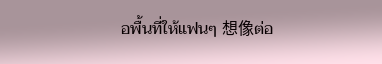อพื้นที่ให้แฟนๆ 想像ต่อ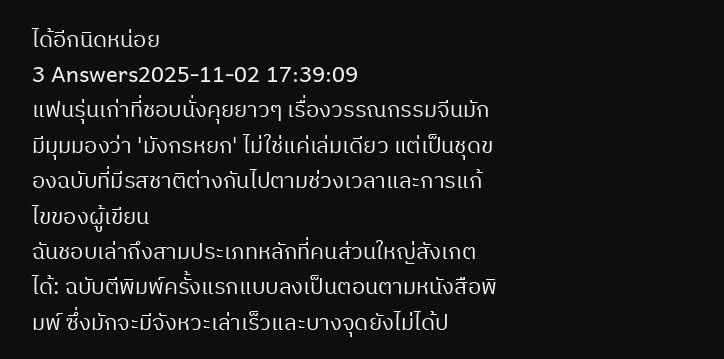ได้อีกนิดหน่อย
3 Answers2025-11-02 17:39:09
แฟนรุ่นเก่าที่ชอบนั่งคุยยาวๆ เรื่องวรรณกรรมจีนมักมีมุมมองว่า 'มังกรหยก' ไม่ใช่แค่เล่มเดียว แต่เป็นชุดของฉบับที่มีรสชาติต่างกันไปตามช่วงเวลาและการแก้ไขของผู้เขียน
ฉันชอบเล่าถึงสามประเภทหลักที่คนส่วนใหญ่สังเกตได้: ฉบับตีพิมพ์ครั้งแรกแบบลงเป็นตอนตามหนังสือพิมพ์ ซึ่งมักจะมีจังหวะเล่าเร็วและบางจุดยังไม่ได้ป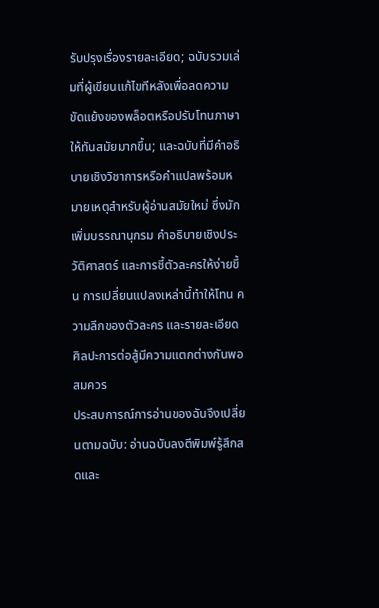รับปรุงเรื่องรายละเอียด; ฉบับรวมเล่มที่ผู้เขียนแก้ไขทีหลังเพื่อลดความขัดแย้งของพล็อตหรือปรับโทนภาษาให้ทันสมัยมากขึ้น; และฉบับที่มีคำอธิบายเชิงวิชาการหรือคำแปลพร้อมหมายเหตุสำหรับผู้อ่านสมัยใหม่ ซึ่งมักเพิ่มบรรณานุกรม คำอธิบายเชิงประวัติศาสตร์ และการชี้ตัวละครให้ง่ายขึ้น การเปลี่ยนแปลงเหล่านี้ทำให้โทน ความลึกของตัวละคร และรายละเอียดศิลปะการต่อสู้มีความแตกต่างกันพอสมควร
ประสบการณ์การอ่านของฉันจึงเปลี่ยนตามฉบับ: อ่านฉบับลงตีพิมพ์รู้สึกสดและ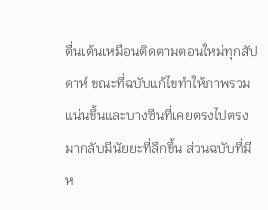ตื่นเต้นเหมือนติดตามตอนใหม่ทุกสัปดาห์ ขณะที่ฉบับแก้ไขทำให้ภาพรวมแน่นขึ้นและบางซีนที่เคยตรงไปตรงมากลับมีนัยยะที่ลึกขึ้น ส่วนฉบับที่มีห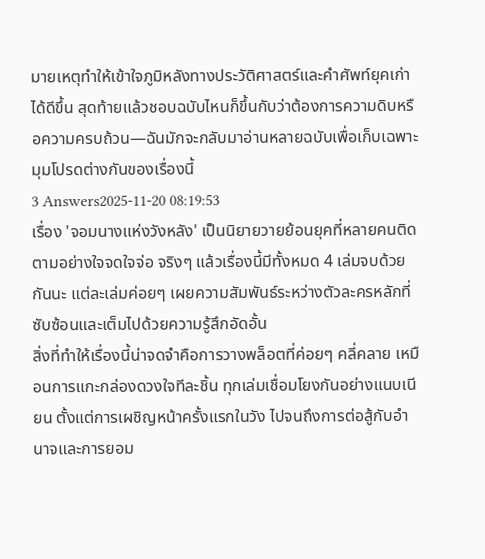มายเหตุทำให้เข้าใจภูมิหลังทางประวัติศาสตร์และคำศัพท์ยุคเก่าได้ดีขึ้น สุดท้ายแล้วชอบฉบับไหนก็ขึ้นกับว่าต้องการความดิบหรือความครบถ้วน—ฉันมักจะกลับมาอ่านหลายฉบับเพื่อเก็บเฉพาะมุมโปรดต่างกันของเรื่องนี้
3 Answers2025-11-20 08:19:53
เรื่อง 'จอมนางแห่งวังหลัง' เป็นนิยายวายย้อนยุคที่หลายคนติดตามอย่างใจจดใจจ่อ จริงๆ แล้วเรื่องนี้มีทั้งหมด 4 เล่มจบด้วยกันนะ แต่ละเล่มค่อยๆ เผยความสัมพันธ์ระหว่างตัวละครหลักที่ซับซ้อนและเต็มไปด้วยความรู้สึกอัดอั้น
สิ่งที่ทำให้เรื่องนี้น่าจดจำคือการวางพล็อตที่ค่อยๆ คลี่คลาย เหมือนการแกะกล่องดวงใจทีละชิ้น ทุกเล่มเชื่อมโยงกันอย่างแนบเนียน ตั้งแต่การเผชิญหน้าครั้งแรกในวัง ไปจนถึงการต่อสู้กับอำนาจและการยอม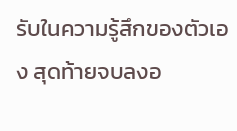รับในความรู้สึกของตัวเอง สุดท้ายจบลงอ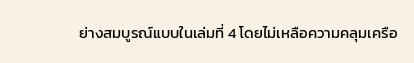ย่างสมบูรณ์แบบในเล่มที่ 4 โดยไม่เหลือความคลุมเครือ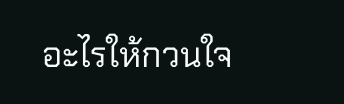อะไรให้กวนใจ